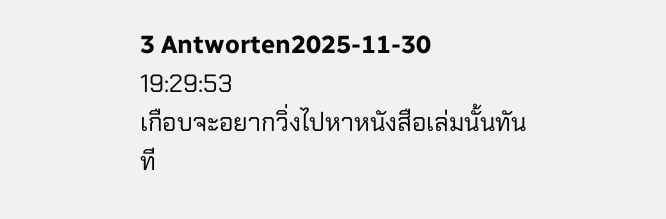3 Antworten2025-11-30 19:29:53
เกือบจะอยากวิ่งไปหาหนังสือเล่มนั้นทันที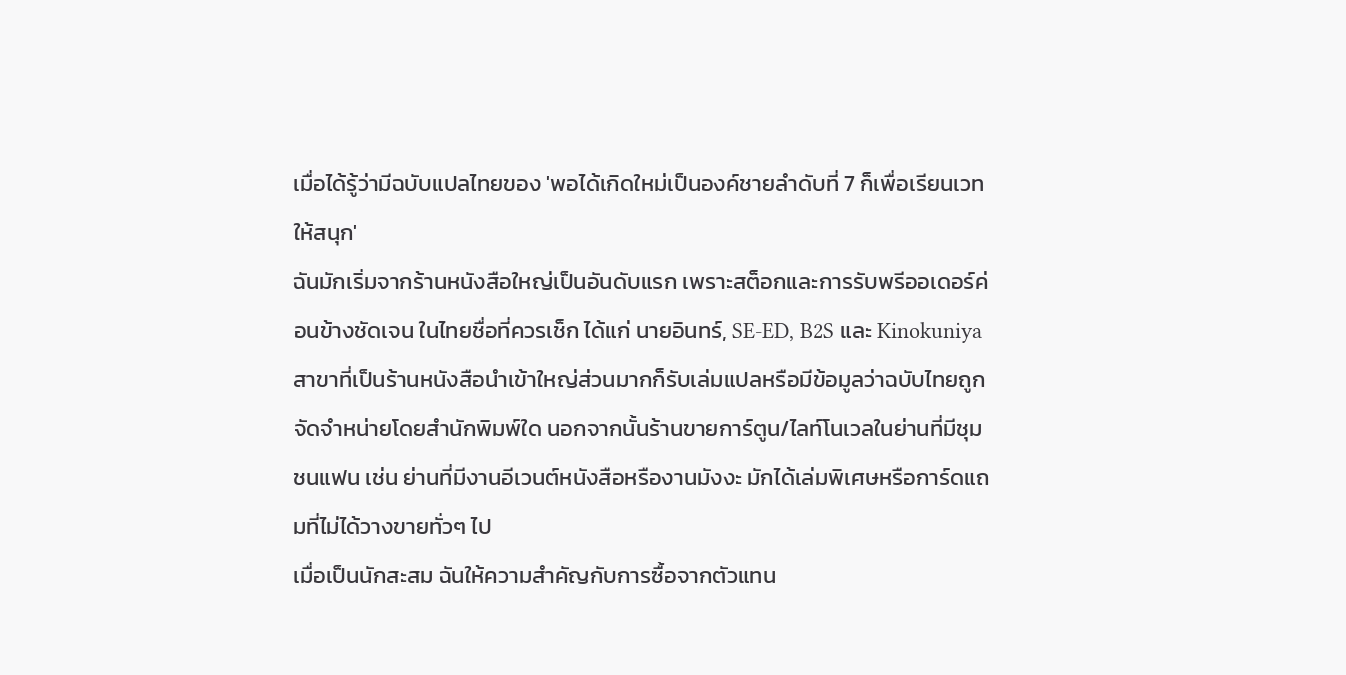เมื่อได้รู้ว่ามีฉบับแปลไทยของ 'พอได้เกิดใหม่เป็นองค์ชายลําดับที่ 7 ก็เพื่อเรียนเวทให้สนุก'
ฉันมักเริ่มจากร้านหนังสือใหญ่เป็นอันดับแรก เพราะสต็อกและการรับพรีออเดอร์ค่อนข้างชัดเจน ในไทยชื่อที่ควรเช็ก ได้แก่ นายอินทร์, SE-ED, B2S และ Kinokuniya สาขาที่เป็นร้านหนังสือนำเข้าใหญ่ส่วนมากก็รับเล่มแปลหรือมีข้อมูลว่าฉบับไทยถูกจัดจำหน่ายโดยสำนักพิมพ์ใด นอกจากนั้นร้านขายการ์ตูน/ไลท์โนเวลในย่านที่มีชุมชนแฟน เช่น ย่านที่มีงานอีเวนต์หนังสือหรืองานมังงะ มักได้เล่มพิเศษหรือการ์ดแถมที่ไม่ได้วางขายทั่วๆ ไป
เมื่อเป็นนักสะสม ฉันให้ความสำคัญกับการซื้อจากตัวแทน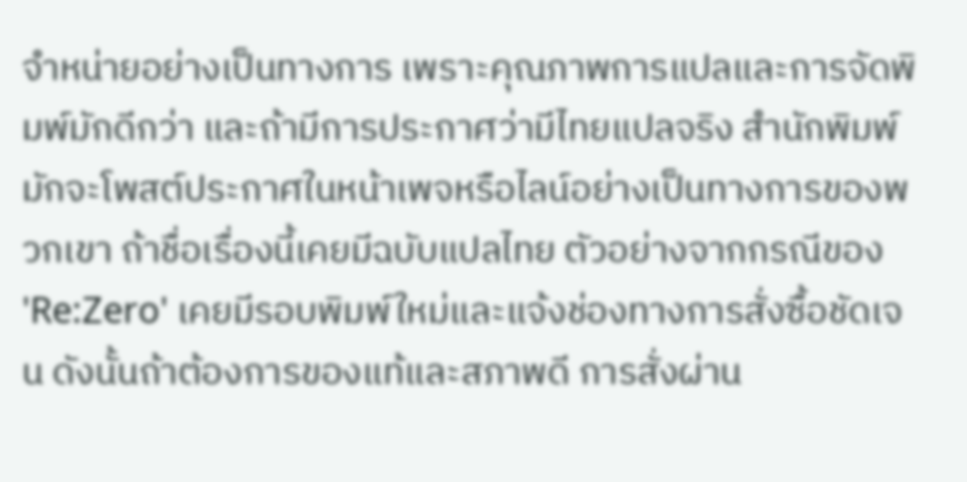จำหน่ายอย่างเป็นทางการ เพราะคุณภาพการแปลและการจัดพิมพ์มักดีกว่า และถ้ามีการประกาศว่ามีไทยแปลจริง สำนักพิมพ์มักจะโพสต์ประกาศในหน้าเพจหรือไลน์อย่างเป็นทางการของพวกเขา ถ้าชื่อเรื่องนี้เคยมีฉบับแปลไทย ตัวอย่างจากกรณีของ 'Re:Zero' เคยมีรอบพิมพ์ใหม่และแจ้งช่องทางการสั่งซื้อชัดเจน ดังนั้นถ้าต้องการของแท้และสภาพดี การสั่งผ่าน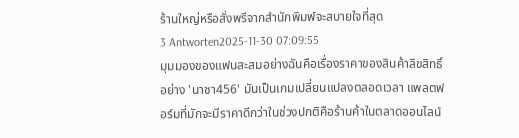ร้านใหญ่หรือสั่งพรีจากสำนักพิมพ์จะสบายใจที่สุด
3 Antworten2025-11-30 07:09:55
มุมมองของแฟนสะสมอย่างฉันคือเรื่องราคาของสินค้าลิขสิทธิ์อย่าง 'นาชา456' มันเป็นเกมเปลี่ยนแปลงตลอดเวลา แพลตฟอร์มที่มักจะมีราคาดีกว่าในช่วงปกติคือร้านค้าในตลาดออนไลน์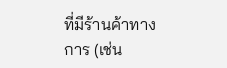ที่มีร้านค้าทางการ (เช่น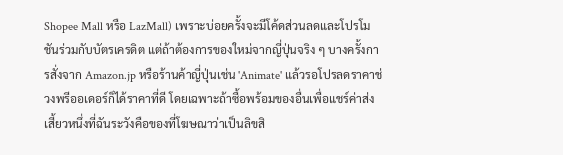Shopee Mall หรือ LazMall) เพราะบ่อยครั้งจะมีโค้ดส่วนลดและโปรโมชันร่วมกับบัตรเครดิต แต่ถ้าต้องการของใหม่จากญี่ปุ่นจริง ๆ บางครั้งการสั่งจาก Amazon.jp หรือร้านค้าญี่ปุ่นเช่น 'Animate' แล้วรอโปรลดราคาช่วงพรีออเดอร์ก็ได้ราคาที่ดี โดยเฉพาะถ้าซื้อพร้อมของอื่นเพื่อแชร์ค่าส่ง
เสี้ยวหนึ่งที่ฉันระวังคือของที่โฆษณาว่าเป็นลิขสิ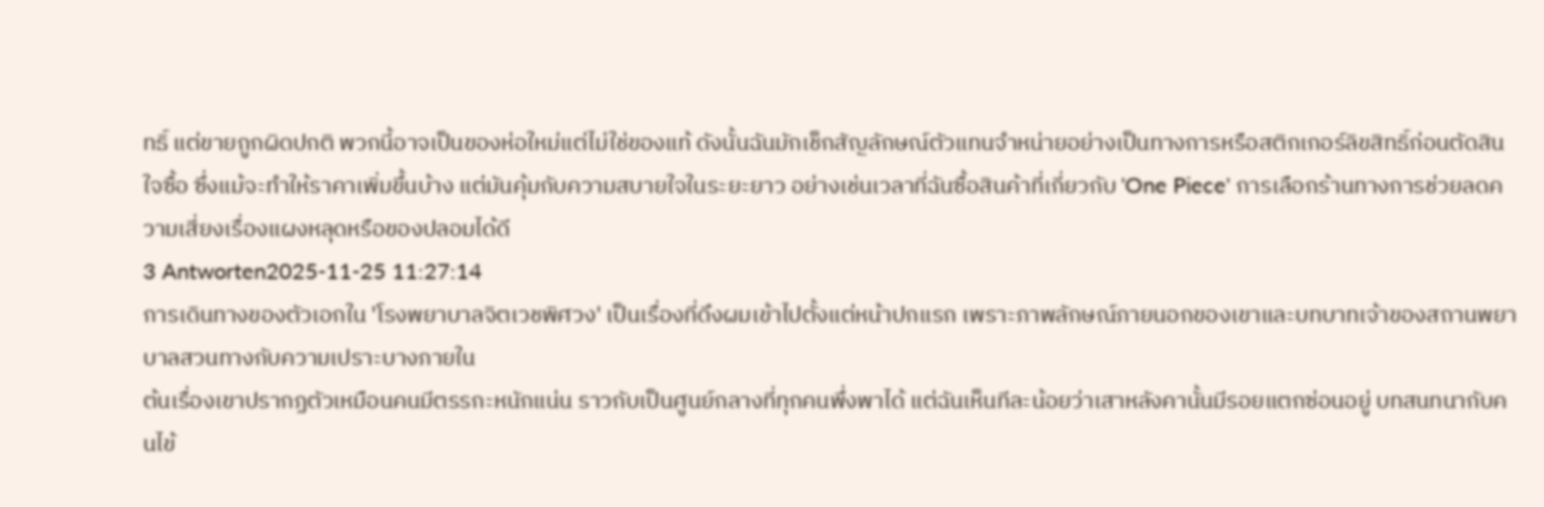ทธิ์ แต่ขายถูกผิดปกติ พวกนี้อาจเป็นของห่อใหม่แต่ไม่ใช่ของแท้ ดังนั้นฉันมักเช็กสัญลักษณ์ตัวแทนจำหน่ายอย่างเป็นทางการหรือสติกเกอร์ลิขสิทธิ์ก่อนตัดสินใจซื้อ ซึ่งแม้จะทำให้ราคาเพิ่มขึ้นบ้าง แต่มันคุ้มกับความสบายใจในระยะยาว อย่างเช่นเวลาที่ฉันซื้อสินค้าที่เกี่ยวกับ 'One Piece' การเลือกร้านทางการช่วยลดความเสี่ยงเรื่องแผงหลุดหรือของปลอมได้ดี
3 Antworten2025-11-25 11:27:14
การเดินทางของตัวเอกใน 'โรงพยาบาลจิตเวชพิศวง' เป็นเรื่องที่ดึงผมเข้าไปตั้งแต่หน้าปกแรก เพราะภาพลักษณ์ภายนอกของเขาและบทบาทเจ้าของสถานพยาบาลสวนทางกับความเปราะบางภายใน
ต้นเรื่องเขาปรากฏตัวเหมือนคนมีตรรกะหนักแน่น ราวกับเป็นศูนย์กลางที่ทุกคนพึ่งพาได้ แต่ฉันเห็นทีละน้อยว่าเสาหลังคานั้นมีรอยแตกซ่อนอยู่ บทสนทนากับคนไข้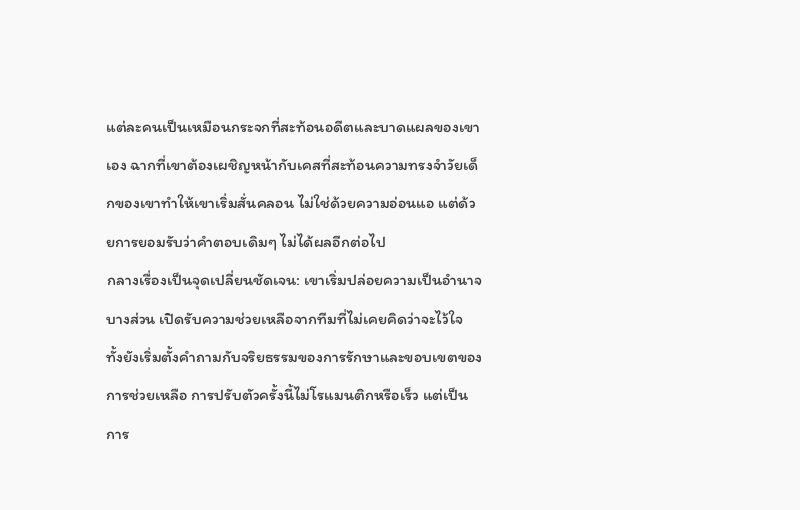แต่ละคนเป็นเหมือนกระจกที่สะท้อนอดีตและบาดแผลของเขาเอง ฉากที่เขาต้องเผชิญหน้ากับเคสที่สะท้อนความทรงจำวัยเด็กของเขาทำให้เขาเริ่มสั่นคลอน ไม่ใช่ด้วยความอ่อนแอ แต่ด้วยการยอมรับว่าคำตอบเดิมๆ ไม่ได้ผลอีกต่อไป
กลางเรื่องเป็นจุดเปลี่ยนชัดเจน: เขาเริ่มปล่อยความเป็นอำนาจบางส่วน เปิดรับความช่วยเหลือจากทีมที่ไม่เคยคิดว่าจะไว้ใจ ทั้งยังเริ่มตั้งคำถามกับจริยธรรมของการรักษาและขอบเขตของการช่วยเหลือ การปรับตัวครั้งนี้ไม่โรแมนติกหรือเร็ว แต่เป็นการ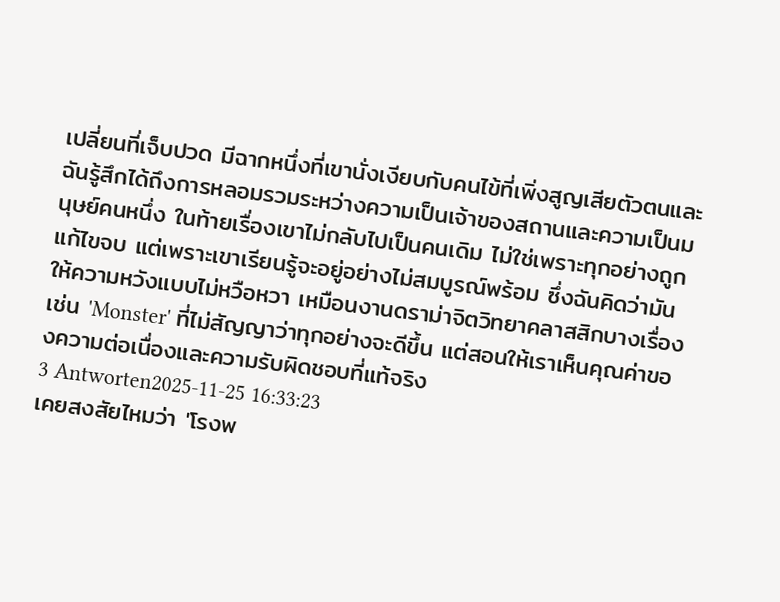เปลี่ยนที่เจ็บปวด มีฉากหนึ่งที่เขานั่งเงียบกับคนไข้ที่เพิ่งสูญเสียตัวตนและฉันรู้สึกได้ถึงการหลอมรวมระหว่างความเป็นเจ้าของสถานและความเป็นมนุษย์คนหนึ่ง ในท้ายเรื่องเขาไม่กลับไปเป็นคนเดิม ไม่ใช่เพราะทุกอย่างถูกแก้ไขจบ แต่เพราะเขาเรียนรู้จะอยู่อย่างไม่สมบูรณ์พร้อม ซึ่งฉันคิดว่ามันให้ความหวังแบบไม่หวือหวา เหมือนงานดราม่าจิตวิทยาคลาสสิกบางเรื่องเช่น 'Monster' ที่ไม่สัญญาว่าทุกอย่างจะดีขึ้น แต่สอนให้เราเห็นคุณค่าของความต่อเนื่องและความรับผิดชอบที่แท้จริง
3 Antworten2025-11-25 16:33:23
เคยสงสัยไหมว่า 'โรงพ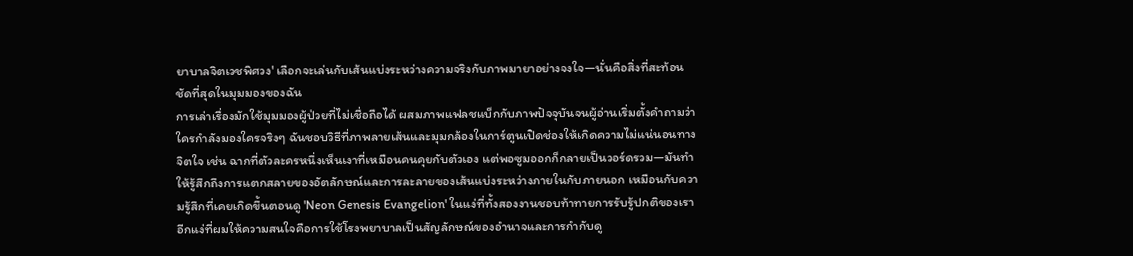ยาบาลจิตเวชพิศวง' เลือกจะเล่นกับเส้นแบ่งระหว่างความจริงกับภาพมายาอย่างจงใจ—นั่นคือสิ่งที่สะท้อนชัดที่สุดในมุมมองของฉัน
การเล่าเรื่องมักใช้มุมมองผู้ป่วยที่ไม่เชื่อถือได้ ผสมภาพแฟลชแบ็กกับภาพปัจจุบันจนผู้อ่านเริ่มตั้งคำถามว่าใครกำลังมองใครจริงๆ ฉันชอบวิธีที่ภาพลายเส้นและมุมกล้องในการ์ตูนเปิดช่องให้เกิดความไม่แน่นอนทางจิตใจ เช่น ฉากที่ตัวละครหนึ่งเห็นเงาที่เหมือนคนคุยกับตัวเอง แต่พอซูมออกก็กลายเป็นวอร์ดรวม—มันทำให้รู้สึกถึงการแตกสลายของอัตลักษณ์และการละลายของเส้นแบ่งระหว่างภายในกับภายนอก เหมือนกับความรู้สึกที่เคยเกิดขึ้นตอนดู 'Neon Genesis Evangelion' ในแง่ที่ทั้งสองงานชอบท้าทายการรับรู้ปกติของเรา
อีกแง่ที่ผมให้ความสนใจคือการใช้โรงพยาบาลเป็นสัญลักษณ์ของอำนาจและการกำกับดู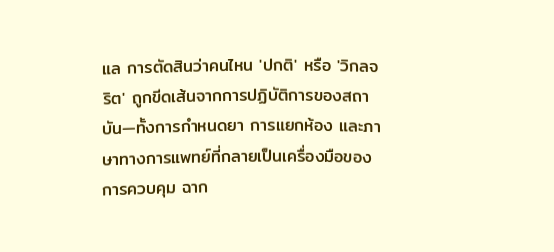แล การตัดสินว่าคนไหน 'ปกติ' หรือ 'วิกลจริต' ถูกขีดเส้นจากการปฏิบัติการของสถาบัน—ทั้งการกำหนดยา การแยกห้อง และภาษาทางการแพทย์ที่กลายเป็นเครื่องมือของการควบคุม ฉาก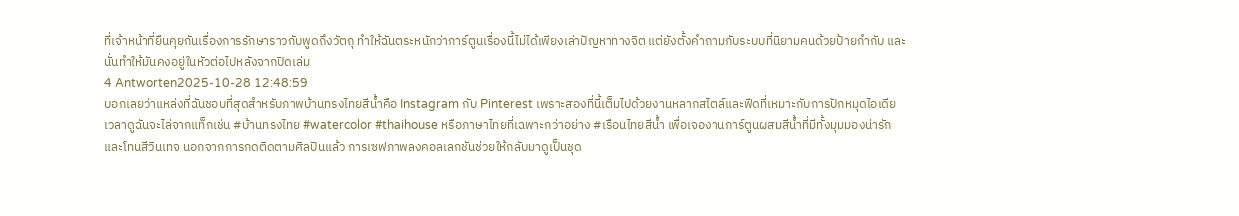ที่เจ้าหน้าที่ยืนคุยกันเรื่องการรักษาราวกับพูดถึงวัตถุ ทำให้ฉันตระหนักว่าการ์ตูนเรื่องนี้ไม่ได้เพียงเล่าปัญหาทางจิต แต่ยังตั้งคำถามกับระบบที่นิยามคนด้วยป้ายกำกับ และนั่นทำให้มันคงอยู่ในหัวต่อไปหลังจากปิดเล่ม
4 Antworten2025-10-28 12:48:59
บอกเลยว่าแหล่งที่ฉันชอบที่สุดสำหรับภาพบ้านทรงไทยสีน้ำคือ Instagram กับ Pinterest เพราะสองที่นี้เต็มไปด้วยงานหลากสไตล์และฟีดที่เหมาะกับการปักหมุดไอเดีย
เวลาดูฉันจะไล่จากแท็กเช่น #บ้านทรงไทย #watercolor #thaihouse หรือภาษาไทยที่เฉพาะกว่าอย่าง #เรือนไทยสีน้ำ เพื่อเจองานการ์ตูนผสมสีน้ำที่มีทั้งมุมมองน่ารักและโทนสีวินเทจ นอกจากการกดติดตามศิลปินแล้ว การเซฟภาพลงคอลเลกชันช่วยให้กลับมาดูเป็นชุด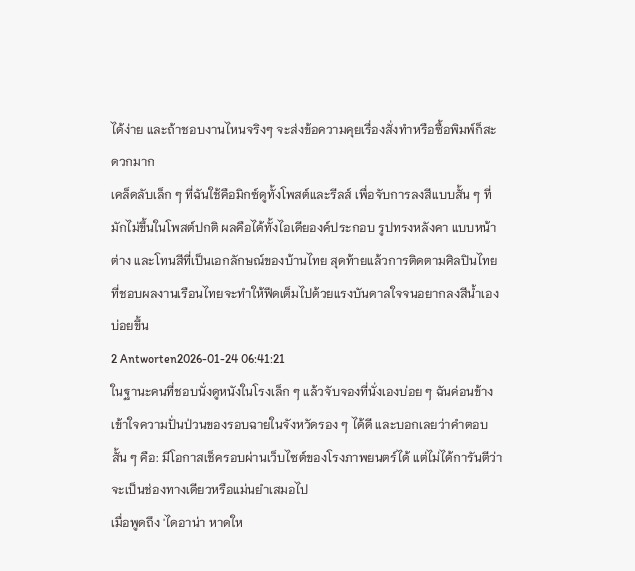ได้ง่าย และถ้าชอบงานไหนจริงๆ จะส่งข้อความคุยเรื่องสั่งทำหรือซื้อพิมพ์ก็สะดวกมาก
เคล็ดลับเล็ก ๆ ที่ฉันใช้คือมิกซ์ดูทั้งโพสต์และรีลส์ เพื่อจับการลงสีแบบสั้น ๆ ที่มักไม่ขึ้นในโพสต์ปกติ ผลคือได้ทั้งไอเดียองค์ประกอบ รูปทรงหลังคา แบบหน้าต่าง และโทนสีที่เป็นเอกลักษณ์ของบ้านไทย สุดท้ายแล้วการติดตามศิลปินไทยที่ชอบผลงานเรือนไทยจะทำให้ฟีดเต็มไปด้วยแรงบันดาลใจจนอยากลงสีน้ำเองบ่อยขึ้น
2 Antworten2026-01-24 06:41:21
ในฐานะคนที่ชอบนั่งดูหนังในโรงเล็ก ๆ แล้วจับจองที่นั่งเองบ่อย ๆ ฉันค่อนข้างเข้าใจความปั่นป่วนของรอบฉายในจังหวัดรอง ๆ ได้ดี และบอกเลยว่าคำตอบสั้น ๆ คือ: มีโอกาสเช็ครอบผ่านเว็บไซต์ของโรงภาพยนตร์ได้ แต่ไม่ได้การันตีว่าจะเป็นช่องทางเดียวหรือแม่นยำเสมอไป
เมื่อพูดถึง 'ไดอาน่า หาดให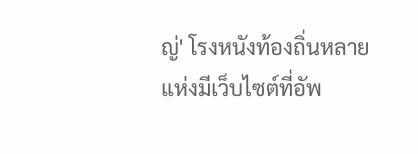ญ่' โรงหนังท้องถิ่นหลายแห่งมีเว็บไซต์ที่อัพ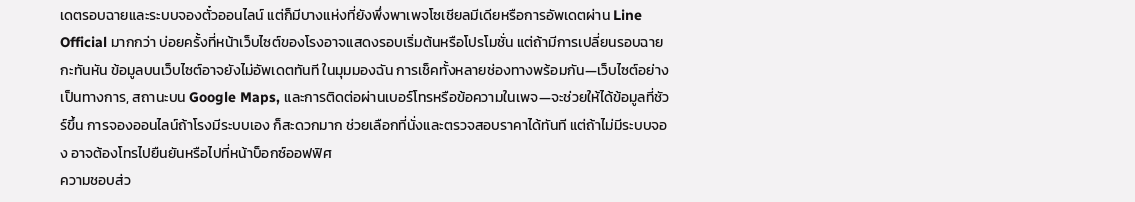เดตรอบฉายและระบบจองตั๋วออนไลน์ แต่ก็มีบางแห่งที่ยังพึ่งพาเพจโซเชียลมีเดียหรือการอัพเดตผ่าน Line Official มากกว่า บ่อยครั้งที่หน้าเว็บไซต์ของโรงอาจแสดงรอบเริ่มต้นหรือโปรโมชั่น แต่ถ้ามีการเปลี่ยนรอบฉายกะทันหัน ข้อมูลบนเว็บไซต์อาจยังไม่อัพเดตทันที ในมุมมองฉัน การเช็คทั้งหลายช่องทางพร้อมกัน—เว็บไซต์อย่างเป็นทางการ, สถานะบน Google Maps, และการติดต่อผ่านเบอร์โทรหรือข้อความในเพจ—จะช่วยให้ได้ข้อมูลที่ชัวร์ขึ้น การจองออนไลน์ถ้าโรงมีระบบเอง ก็สะดวกมาก ช่วยเลือกที่นั่งและตรวจสอบราคาได้ทันที แต่ถ้าไม่มีระบบจอง อาจต้องโทรไปยืนยันหรือไปที่หน้าบ็อกซ์ออฟฟิศ
ความชอบส่ว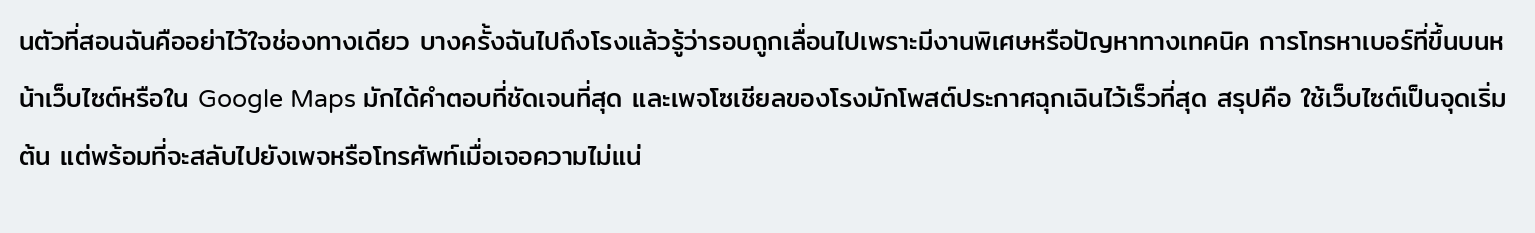นตัวที่สอนฉันคืออย่าไว้ใจช่องทางเดียว บางครั้งฉันไปถึงโรงแล้วรู้ว่ารอบถูกเลื่อนไปเพราะมีงานพิเศษหรือปัญหาทางเทคนิค การโทรหาเบอร์ที่ขึ้นบนหน้าเว็บไซต์หรือใน Google Maps มักได้คำตอบที่ชัดเจนที่สุด และเพจโซเชียลของโรงมักโพสต์ประกาศฉุกเฉินไว้เร็วที่สุด สรุปคือ ใช้เว็บไซต์เป็นจุดเริ่มต้น แต่พร้อมที่จะสลับไปยังเพจหรือโทรศัพท์เมื่อเจอความไม่แน่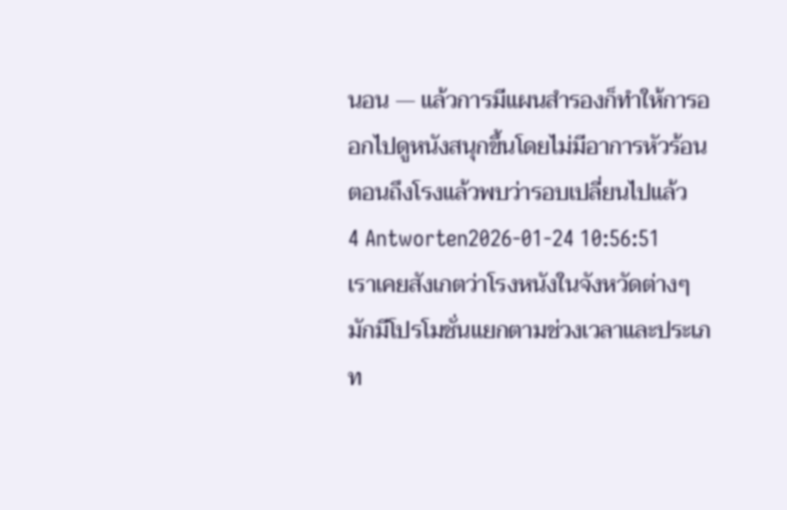นอน — แล้วการมีแผนสำรองก็ทำให้การออกไปดูหนังสนุกขึ้นโดยไม่มีอาการหัวร้อนตอนถึงโรงแล้วพบว่ารอบเปลี่ยนไปแล้ว
4 Antworten2026-01-24 10:56:51
เราเคยสังเกตว่าโรงหนังในจังหวัดต่างๆ มักมีโปรโมชั่นแยกตามช่วงเวลาและประเภท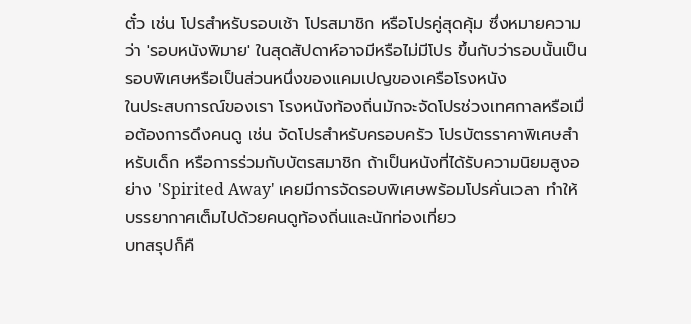ตั๋ว เช่น โปรสำหรับรอบเช้า โปรสมาชิก หรือโปรคู่สุดคุ้ม ซึ่งหมายความว่า 'รอบหนังพิมาย' ในสุดสัปดาห์อาจมีหรือไม่มีโปร ขึ้นกับว่ารอบนั้นเป็นรอบพิเศษหรือเป็นส่วนหนึ่งของแคมเปญของเครือโรงหนัง
ในประสบการณ์ของเรา โรงหนังท้องถิ่นมักจะจัดโปรช่วงเทศกาลหรือเมื่อต้องการดึงคนดู เช่น จัดโปรสำหรับครอบครัว โปรบัตรราคาพิเศษสำหรับเด็ก หรือการร่วมกับบัตรสมาชิก ถ้าเป็นหนังที่ได้รับความนิยมสูงอย่าง 'Spirited Away' เคยมีการจัดรอบพิเศษพร้อมโปรคั่นเวลา ทำให้บรรยากาศเต็มไปด้วยคนดูท้องถิ่นและนักท่องเที่ยว
บทสรุปก็คื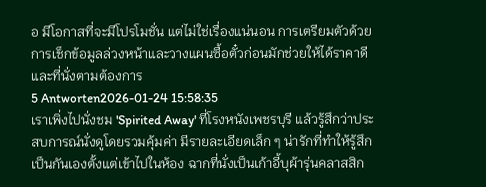อ มีโอกาสที่จะมีโปรโมชั่น แต่ไม่ใช่เรื่องแน่นอน การเตรียมตัวด้วยการเช็กข้อมูลล่วงหน้าและวางแผนซื้อตั๋วก่อนมักช่วยให้ได้ราคาดีและที่นั่งตามต้องการ
5 Antworten2026-01-24 15:58:35
เราเพิ่งไปนั่งชม 'Spirited Away' ที่โรงหนังเพชรบุรี แล้วรู้สึกว่าประสบการณ์นั่งดูโดยรวมคุ้มค่า มีรายละเอียดเล็ก ๆ น่ารักที่ทำให้รู้สึกเป็นกันเองตั้งแต่เข้าไปในห้อง ฉากที่นั่งเป็นเก้าอี้บุผ้ารุ่นคลาสสิก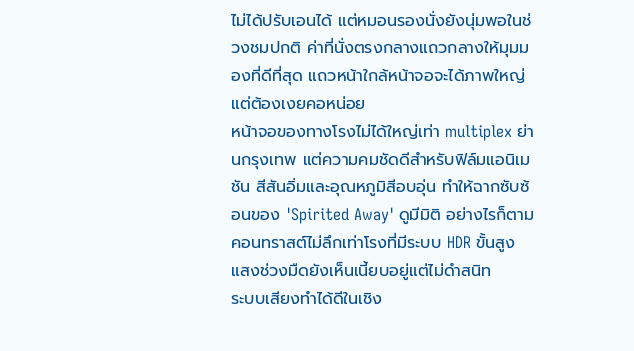ไม่ได้ปรับเอนได้ แต่หมอนรองนั่งยังนุ่มพอในช่วงชมปกติ ค่าที่นั่งตรงกลางแถวกลางให้มุมมองที่ดีที่สุด แถวหน้าใกล้หน้าจอจะได้ภาพใหญ่แต่ต้องเงยคอหน่อย
หน้าจอของทางโรงไม่ได้ใหญ่เท่า multiplex ย่านกรุงเทพ แต่ความคมชัดดีสำหรับฟิล์มแอนิเมชัน สีสันอิ่มและอุณหภูมิสีอบอุ่น ทำให้ฉากซับซ้อนของ 'Spirited Away' ดูมีมิติ อย่างไรก็ตามคอนทราสต์ไม่ลึกเท่าโรงที่มีระบบ HDR ขั้นสูง แสงช่วงมืดยังเห็นเนี้ยบอยู่แต่ไม่ดำสนิท
ระบบเสียงทำได้ดีในเชิง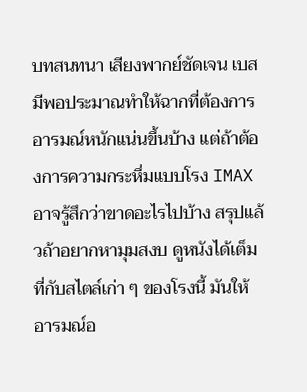บทสนทนา เสียงพากย์ชัดเจน เบสมีพอประมาณทำให้ฉากที่ต้องการอารมณ์หนักแน่นขึ้นบ้าง แต่ถ้าต้องการความกระหึ่มแบบโรง IMAX อาจรู้สึกว่าขาดอะไรไปบ้าง สรุปแล้วถ้าอยากหามุมสงบ ดูหนังได้เต็มที่กับสไตล์เก่า ๆ ของโรงนี้ มันให้อารมณ์อ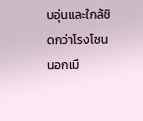บอุ่นและใกล้ชิดกว่าโรงโซนนอกเมื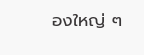องใหญ่ ๆ